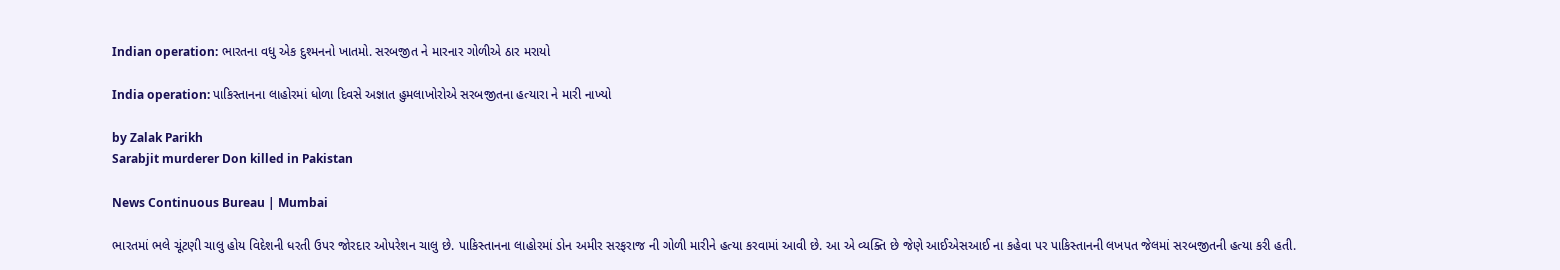Indian operation: ભારતના વધુ એક દુશ્મનનો ખાતમો. સરબજીત ને મારનાર ગોળીએ ઠાર મરાયો

India operation: પાકિસ્તાનના લાહોરમાં ધોળા દિવસે અજ્ઞાત હુમલાખોરોએ સરબજીતના હત્યારા ને મારી નાખ્યો

by Zalak Parikh
Sarabjit murderer Don killed in Pakistan

News Continuous Bureau | Mumbai

ભારતમાં ભલે ચૂંટણી ચાલુ હોય વિદેશની ધરતી ઉપર જોરદાર ઓપરેશન ચાલુ છે. પાકિસ્તાનના લાહોરમાં ડોન અમીર સરફરાજ ની ગોળી મારીને હત્યા કરવામાં આવી છે. આ એ વ્યક્તિ છે જેણે આઈએસઆઈ ના કહેવા પર પાકિસ્તાનની લખપત જેલમાં સરબજીતની હત્યા કરી હતી.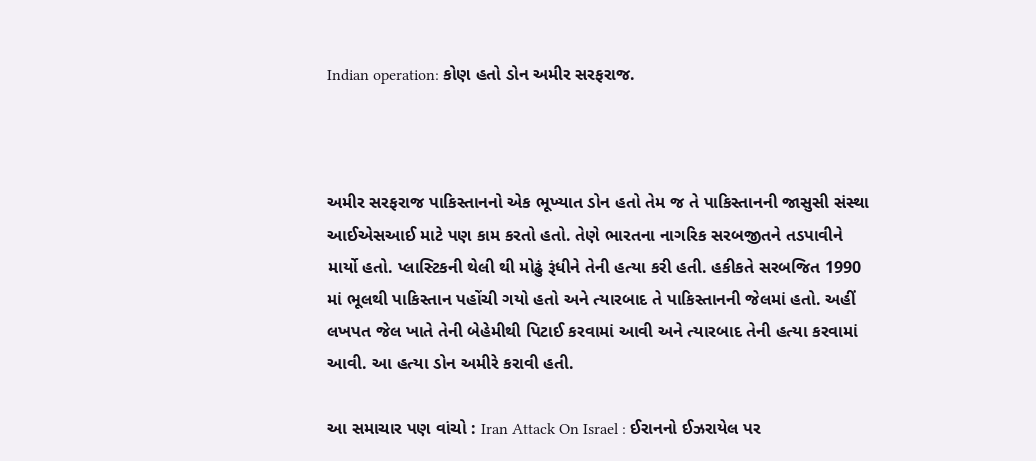Indian operation: કોણ હતો ડોન અમીર સરફરાજ.



અમીર સરફરાજ પાકિસ્તાનનો એક ભૂખ્યાત ડોન હતો તેમ જ તે પાકિસ્તાનની જાસુસી સંસ્થા આઈએસઆઈ માટે પણ કામ કરતો હતો. તેણે ભારતના નાગરિક સરબજીતને તડપાવીને માર્યો હતો. પ્લાસ્ટિકની થેલી થી મોઢું રૂંધીને તેની હત્યા કરી હતી. હકીકતે સરબજિત 1990 માં ભૂલથી પાકિસ્તાન પહોંચી ગયો હતો અને ત્યારબાદ તે પાકિસ્તાનની જેલમાં હતો. અહીં લખપત જેલ ખાતે તેની બેહેમીથી પિટાઈ કરવામાં આવી અને ત્યારબાદ તેની હત્યા કરવામાં આવી. આ હત્યા ડોન અમીરે કરાવી હતી.

આ સમાચાર પણ વાંચો : Iran Attack On Israel : ઈરાનનો ઈઝરાયેલ પર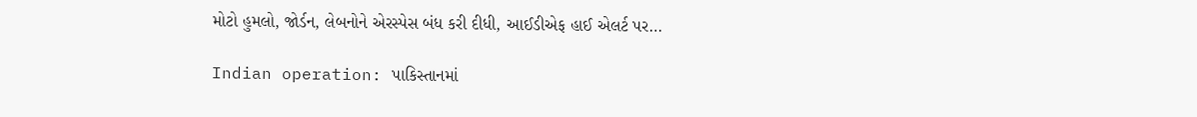મોટો હુમલો, જોર્ડન, લેબનોને એરસ્પેસ બંધ કરી દીધી, આઈડીએફ હાઈ એલર્ટ પર…

Indian operation: પાકિસ્તાનમાં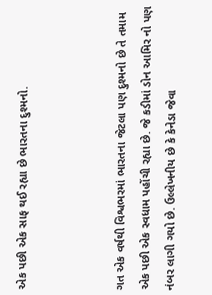એક પછી એક સાફ થઈ રહ્યા છે ભારતના દુશ્મનો.



ગત એક વર્ષથી વિશ્વભરમાં ભારતના જેટલા પણ દુશ્મનો છે તે તમામ એક પછી એક સ્વધામ પહોંચી રહ્યા છે. જે કડીમાં ડોન આમિર નો પણ નંબર લાગી ગયો છે. ઉલ્લેખનીય છે કે કેનેડા જેવા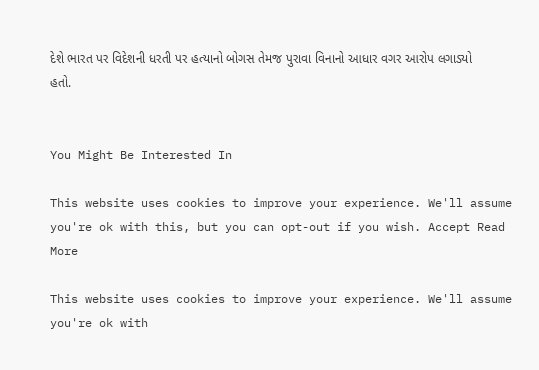દેશે ભારત પર વિદેશની ધરતી પર હત્યાનો બોગસ તેમજ પુરાવા વિનાનો આધાર વગર આરોપ લગાડ્યો હતો.


You Might Be Interested In

This website uses cookies to improve your experience. We'll assume you're ok with this, but you can opt-out if you wish. Accept Read More

This website uses cookies to improve your experience. We'll assume you're ok with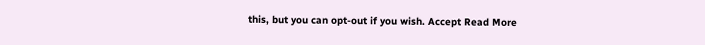this, but you can opt-out if you wish. Accept Read More